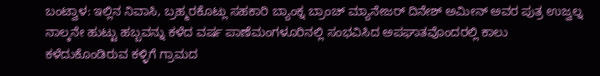ಬಂಟ್ವಾಳ: ಇಲ್ಲಿನ ನಿವಾಸಿ, ಬ್ರಹ್ಮರಕೊಟ್ಲು ಸಹಕಾರಿ ಬ್ಯಾಂಕ್ನ ಬ್ರಾಂಚ್ ಮ್ಯಾನೇಜರ್ ದಿನೇಶ್ ಅಮೀನ್ ಅವರ ಪುತ್ರ ಉಜ್ವಲ್ನ ನಾಲ್ಕನೇ ಹುಟ್ಟು ಹಬ್ಬವನ್ನು ಕಳೆದ ವರ್ಷ ಪಾಣೆಮಂಗಳೂರಿನಲ್ಲಿ ಸಂಭವಿಸಿದ ಅಪಘಾತವೊಂದರಲ್ಲಿ ಕಾಲು ಕಳೆದುಕೊಂಡಿರುವ ಕಳ್ಳಿಗೆ ಗ್ರಾಮದ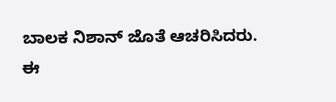ಬಾಲಕ ನಿಶಾನ್ ಜೊತೆ ಆಚರಿಸಿದರು. ಈ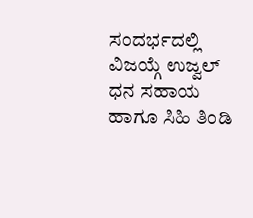ಸಂದರ್ಭದಲ್ಲಿ ವಿಜಯ್ಗೆ ಉಜ್ವಲ್ ಧನ ಸಹಾಯ ಹಾಗೂ ಸಿಹಿ ತಿಂಡಿ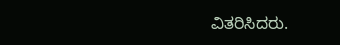ವಿತರಿಸಿದರು.